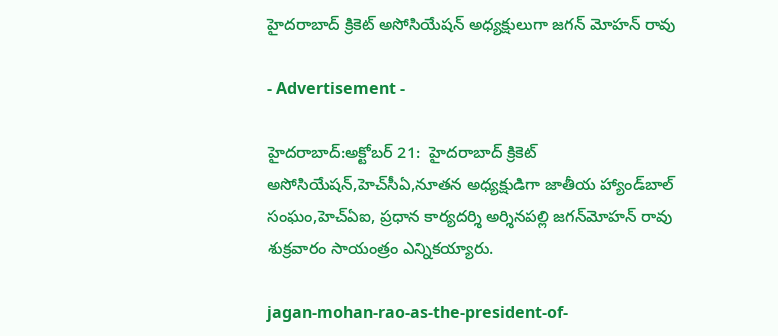హైదరాబాద్ క్రికెట్ అసోసియేషన్ అధ్యక్షులుగా జగన్ మోహన్ రావు

- Advertisement -

హైదరాబాద్‌:అక్టోబర్ 21:  హైదరాబాద్‌ క్రికెట్‌ అసోసియేషన్‌,హెచ్‌సీఏ,నూతన అధ్యక్షుడిగా జాతీయ హ్యాండ్‌బాల్‌ సంఘం,హెచ్‌ఏఐ, ప్రధాన కార్యదర్శి అర్శినపల్లి జగన్‌మోహన్‌ రావు శుక్రవారం సాయంత్రం ఎన్నికయ్యారు.

jagan-mohan-rao-as-the-president-of-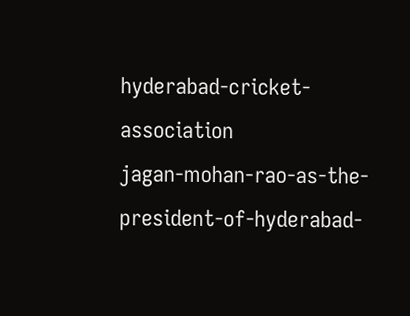hyderabad-cricket-association
jagan-mohan-rao-as-the-president-of-hyderabad-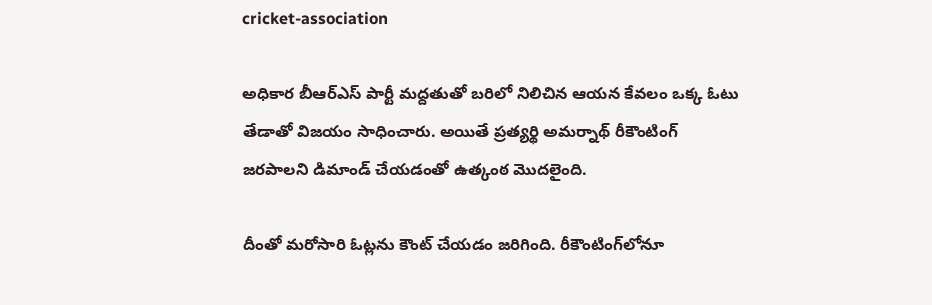cricket-association

అధికార బీఆర్‌ఎస్‌ పార్టీ మద్దతుతో బరిలో నిలిచిన ఆయన కేవలం ఒక్క ఓటు తేడాతో విజయం సాధించారు. అయితే ప్రత్యర్థి అమర్నాథ్‌ రీకౌంటింగ్‌ జరపాలని డిమాండ్‌ చేయడంతో ఉత్కంఠ మొదలైంది.

దీంతో మరోసారి ఓట్లను కౌంట్‌ చేయడం జరిగింది. రీకౌంటింగ్‌లోనూ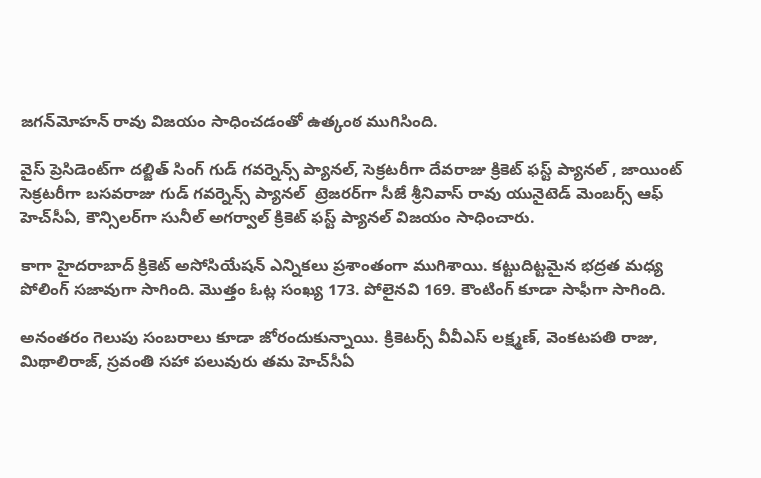జగన్‌మోహన్‌ రావు విజయం సాధించడంతో ఉత్కంఠ ముగిసింది.

వైస్‌ ప్రెసిడెంట్‌గా దల్జిత్‌ సింగ్‌ గుడ్‌ గవర్నెన్స్‌ ప్యానల్‌, సెక్రటరీగా దేవరాజు క్రికెట్‌ ఫస్ట్‌ ప్యానల్‌ , జాయింట్‌ సెక్రటరీగా బసవరాజు గుడ్‌ గవర్నెన్స్‌ ప్యానల్‌  ట్రెజరర్‌గా సీజే శ్రీనివాస్‌ రావు యునైటెడ్‌ మెంబర్స్‌ ఆఫ్‌ హెచ్‌సీఏ, కౌన్సిలర్‌గా సునీల్‌ అగర్వాల్‌ క్రికెట్‌ ఫస్ట్‌ ప్యానల్‌ విజయం సాధించారు.

కాగా హైదరాబాద్‌ క్రికెట్‌ అసోసియేషన్‌ ఎన్నికలు ప్రశాంతంగా ముగిశాయి. కట్టుదిట్టమైన భద్రత మధ్య పోలింగ్‌ సజావుగా సాగింది. మొత్తం ఓట్ల సంఖ్య 173. పోలైనవి 169. కౌంటింగ్‌ కూడా సాఫీగా సాగింది.

అనంతరం గెలుపు సంబరాలు కూడా జోరందుకున్నాయి. క్రికెటర్స్‌ వీవీఎస్‌ లక్ష్మణ్‌, వెంకటపతి రాజు, మిథాలిరాజ్‌, స్రవంతి సహా పలువురు తమ హెచ్‌సీఏ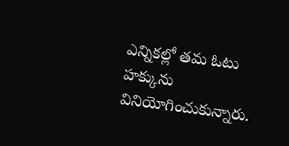ఎన్నికల్లో తమ ఓటు హక్కును వినియోగించుకున్నారు.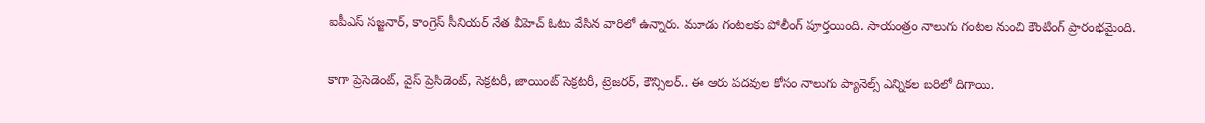ఐపీఎస్‌ సజ్జనార్‌, కాంగ్రెస్‌ సీనియర్‌ నేత వీహెచ్‌ ఓటు వేసిన వారిలో ఉన్నారు. మూడు గంటలకు పోలీంగ్‌ పూర్తయింది. సాయంత్రం నాలుగు గంటల నుంచి కౌంటింగ్‌ ప్రారంభమైంది.

కాగా ప్రెసెడెంట్‌, వైస్‌ ప్రెసిడెంట్‌, సెక్రటరీ, జాయింట్‌ సెక్రటరీ, ట్రెజరర్‌, కౌన్సిలర్‌.. ఈ ఆరు పదవుల కోసం నాలుగు ప్యానెల్స్‌ ఎన్నికల బరిలో దిగాయి.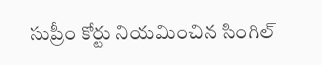సుప్రీం కోర్టు నియమించిన సింగిల్‌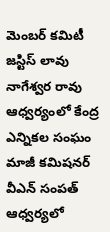మెంబర్‌ కమిటీ జస్టిస్‌ లావు నాగేశ్వర రావు ఆధ్వర్యంలో కేంద్ర ఎన్నికల సంఘం మాజీ కమిషనర్‌ వీఎన్‌ సంపత్‌ ఆధ్వర్యలో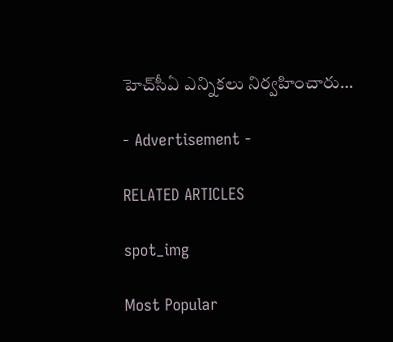హెచ్‌సీఏ ఎన్నికలు నిర్వహించారు…

- Advertisement -

RELATED ARTICLES

spot_img

Most Popular